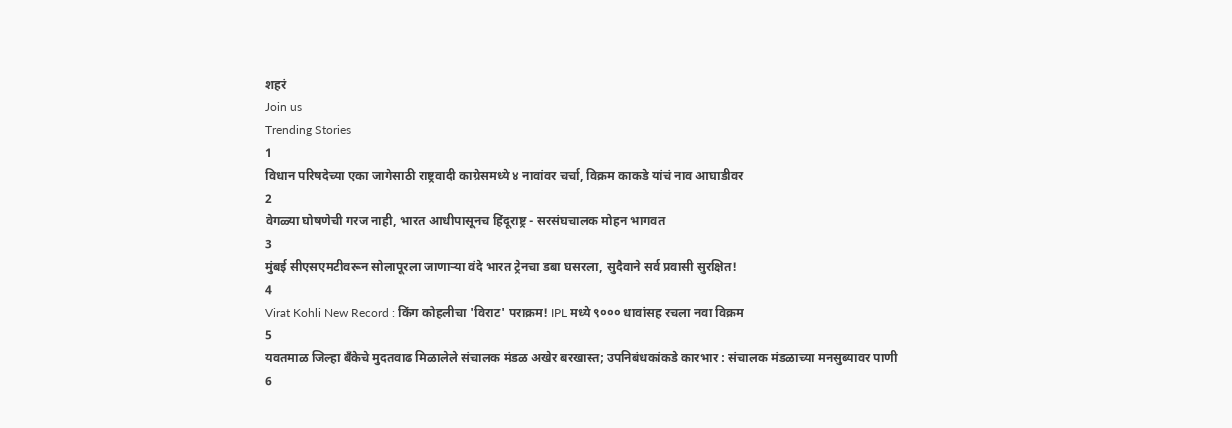शहरं
Join us
Trending Stories
1
विधान परिषदेच्या एका जागेसाठी राष्ट्रवादी काग्रेसमध्ये ४ नावांवर चर्चा, विक्रम काकडे यांचं नाव आघाडीवर
2
वेगळ्या घोषणेची गरज नाही, भारत आधीपासूनच हिंदूराष्ट्र - सरसंघचालक मोहन भागवत
3
मुंबई सीएसएमटीवरून सोलापूरला जाणाऱ्या वंदे भारत ट्रेनचा डबा घसरला, सुदैवाने सर्व प्रवासी सुरक्षित!
4
Virat Kohli New Record : किंग कोहलीचा 'विराट' पराक्रम! IPL मध्ये ९००० धावांसह रचला नवा विक्रम
5
यवतमाळ जिल्हा बँकेचे मुदतवाढ मिळालेले संचालक मंडळ अखेर बरखास्त; उपनिबंधकांकडे कारभार : संचालक मंडळाच्या मनसुब्यावर पाणी
6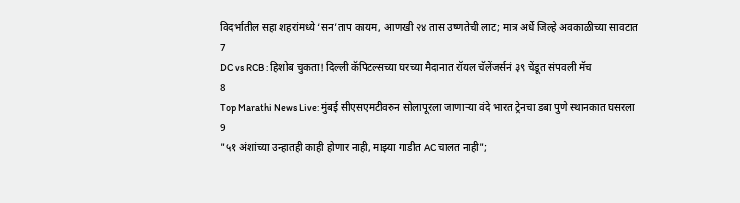विदर्भातील सहा शहरांमध्ये ‘सन’ताप कायम, आणखी २४ तास उष्णतेची लाट; मात्र अर्धे जिल्हे अवकाळीच्या सावटात
7
DC vs RCB : हिशोब चुकता! दिल्ली कॅपिटल्सच्या घरच्या मैदानात रॉयल चॅलेंजर्सनं ३९ चेंडूत संपवली मॅच
8
Top Marathi News Live: मुंबई सीएसएमटीवरुन सोलापूरला जाणाऱ्या वंदे भारत ट्रेनचा डबा पुणे स्थानकात घसरला
9
"५१ अंशांच्या उन्हातही काही होणार नाही, माझ्या गाडीत AC चालत नाही";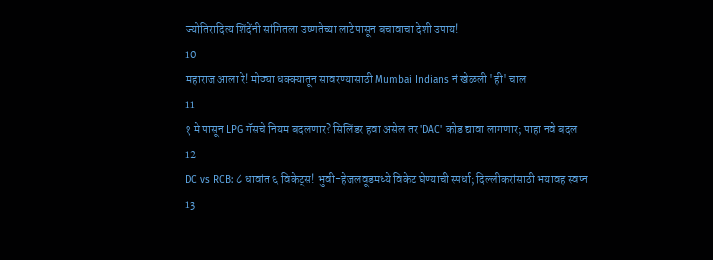ज्योतिरादित्य शिंदेंनी सांगितला उष्णतेच्या लाटेपासून बचावाचा देशी उपाय!
10
महाराज आला रे! मोठ्या धक्क्यातून सावरण्यासाठी Mumbai Indians नं खेळली 'ही' चाल
11
१ मे पासून LPG गॅसचे नियम बदलणार? सिलिंडर हवा असेल तर 'DAC' कोड द्यावा लागणार; पाहा नवे बदल
12
DC vs RCB: ८ धावांत ६ विकेट्स! भुवी-हेजलवूडमध्ये विकेट घेण्याची स्पर्धा; दिल्लीकरांसाठी भयावह स्वप्न
13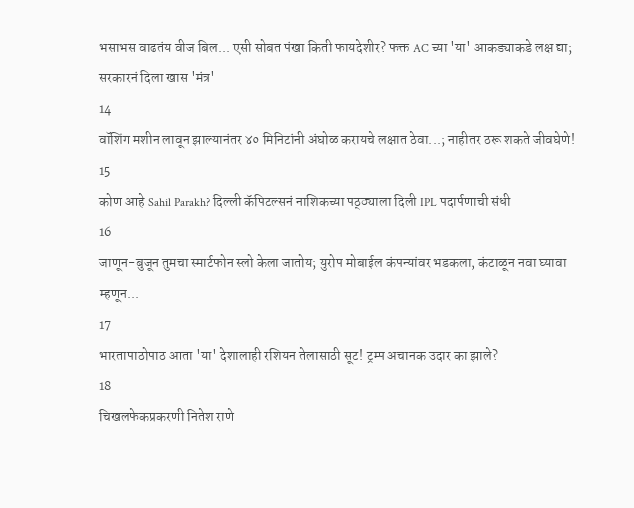भसाभस वाढतंय वीज बिल... एसी सोबत पंखा किती फायदेशीर? फक्त AC च्या 'या' आकड्याकडे लक्ष द्या; सरकारनं दिला खास 'मंत्र'
14
वॉशिंग मशीन लावून झाल्यानंतर ४० मिनिटांनी अंघोळ करायचे लक्षात ठेवा...; नाहीतर ठरू शकते जीवघेणे!
15
कोण आहे Sahil Parakh? दिल्ली कॅपिटल्सनं नाशिकच्या पठ्ठ्याला दिली IPL पदार्पणाची संधी
16
जाणून-बुजून तुमचा स्मार्टफोन स्लो केला जातोय; युरोप मोबाईल कंपन्यांवर भडकला, कंटाळून नवा घ्यावा म्हणून...
17
भारतापाठोपाठ आता 'या' देशालाही रशियन तेलासाठी सूट! ट्रम्प अचानक उदार का झाले?
18
चिखलफेकप्रकरणी नितेश राणे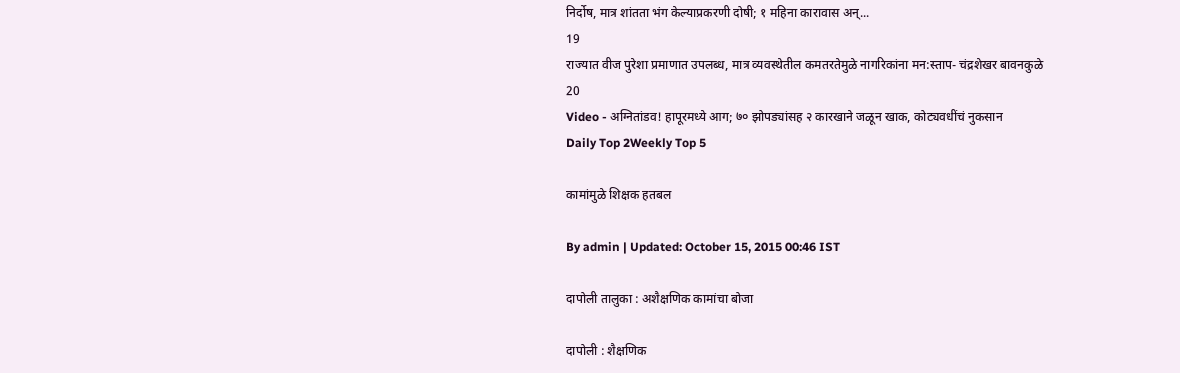निर्दोष, मात्र शांतता भंग केल्याप्रकरणी दोषी; १ महिना कारावास अन्...
19
राज्यात वीज पुरेशा प्रमाणात उपलब्ध, मात्र व्यवस्थेतील कमतरतेमुळे नागरिकांना मन:स्ताप- चंद्रशेखर बावनकुळे
20
Video - अग्नितांडव! हापूरमध्ये आग; ७० झोपड्यांसह २ कारखाने जळून खाक, कोट्यवधींचं नुकसान
Daily Top 2Weekly Top 5

कामांमुळे शिक्षक हतबल

By admin | Updated: October 15, 2015 00:46 IST

दापोली तालुका : अशैक्षणिक कामांचा बोजा

दापोली : शैक्षणिक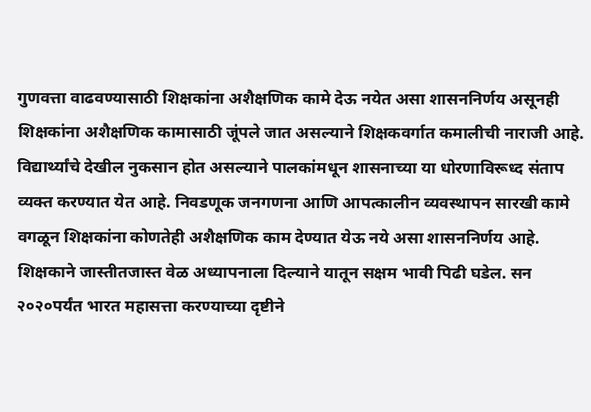गुणवत्ता वाढवण्यासाठी शिक्षकांना अशैक्षणिक कामे देऊ नयेत असा शासननिर्णय असूनही शिक्षकांना अशैक्षणिक कामासाठी जूंपले जात असल्याने शिक्षकवर्गात कमालीची नाराजी आहे. विद्यार्थ्यांचे देखील नुकसान होत असल्याने पालकांमधून शासनाच्या या धोरणाविरूध्द संताप व्यक्त करण्यात येत आहे. निवडणूक जनगणना आणि आपत्कालीन व्यवस्थापन सारखी कामे वगळून शिक्षकांना कोणतेही अशैक्षणिक काम देण्यात येऊ नये असा शासननिर्णय आहे. शिक्षकाने जास्तीतजास्त वेळ अध्यापनाला दिल्याने यातून सक्षम भावी पिढी घडेल. सन २०२०पर्यंत भारत महासत्ता करण्याच्या दृष्टीने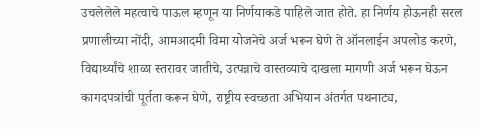उचलेलेले महत्वाचे पाऊल म्हणून या निर्णयाकडे पाहिले जात होते. हा निर्णय होऊनही सरल प्रणालीच्या नोंदी, आमआदमी विमा योजनेचे अर्ज भरून घेणे ते ऑनलाईन अपलोड करणे, विद्यार्थ्यांचे शाळा स्तरावर जातीचे, उत्पन्नाचे वास्तव्याचे दाखला मागणी अर्ज भरून घेऊन कागदपत्रांची पूर्तता करून घेणे, राष्ट्रीय स्वच्छता अभियान अंतर्गत पथनाट्य,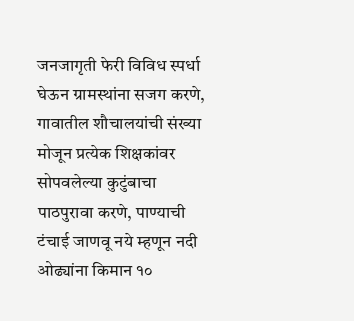जनजागृती फेरी विविध स्पर्धा घेऊन ग्रामस्थांना सजग करणे, गावातील शौचालयांची संख्या मोजून प्रत्येक शिक्षकांवर सोपवलेल्या कुटुंबाचा पाठपुरावा करणे, पाण्याची टंचाई जाणवू नये म्हणून नदी ओढ्यांना किमान १०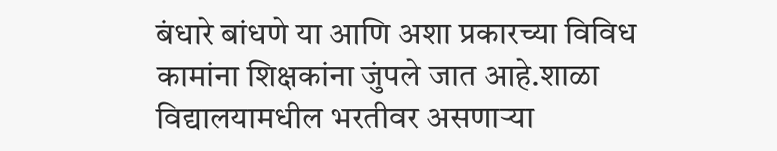बंधारे बांधणे या आणि अशा प्रकारच्या विविध कामांना शिक्षकांना जुंपले जात आहे.शाळा विद्यालयामधील भरतीवर असणाऱ्या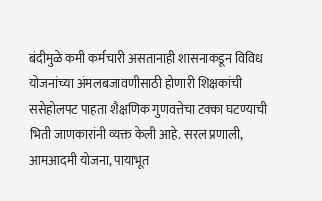बंदीमुळे कमी कर्मचारी असतानाही शासनाकडून विविध योजनांच्या अंमलबजावणीसाठी होणारी शिक्षकांची ससेहोलपट पाहता शैक्षणिक गुणवत्तेचा टक्का घटण्याची भिती जाणकारांनी व्यक्त केली आहे. सरल प्रणाली, आमआदमी योजना, पायाभूत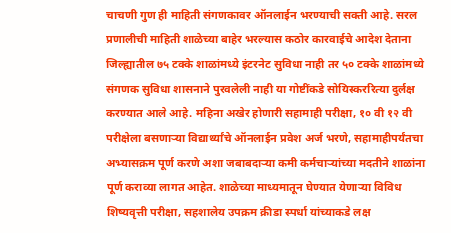चाचणी गुण ही माहिती संगणकावर ऑनलाईन भरण्याची सक्ती आहे. सरल प्रणालीची माहिती शाळेच्या बाहेर भरल्यास कठोर कारवाईचे आदेश देताना जिल्ह्यातील ७५ टक्के शाळांमध्ये इंटरनेट सुविधा नाही तर ५० टक्के शाळांमध्ये संगणक सुविधा शासनाने पुरवलेली नाही या गोष्टींकडे सोयिस्कररित्या दुर्लक्ष करण्यात आले आहे. महिना अखेर होणारी सहामाही परीक्षा, १० वी १२ वी परीक्षेला बसणाऱ्या विद्यार्थ्यांचे ऑनलाईन प्रवेश अर्ज भरणे, सहामाहीपर्यंतचा अभ्यासक्रम पूर्ण करणे अशा जबाबदाऱ्या कमी कर्मचाऱ्यांच्या मदतीने शाळांना पूर्ण कराव्या लागत आहेत. शाळेच्या माध्यमातून घेण्यात येणाऱ्या विविध शिष्यवृत्ती परीक्षा, सहशालेय उपक्रम क्रीडा स्पर्धा यांच्याकडे लक्ष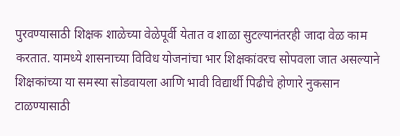पुरवण्यासाठी शिक्षक शाळेच्या वेळेपूर्वी येतात व शाळा सुटल्यानंतरही जादा वेळ काम करतात. यामध्ये शासनाच्या विविध योजनांचा भार शिक्षकांवरच सोपवला जात असल्याने शिक्षकांच्या या समस्या सोडवायला आणि भावी विद्यार्थी पिढीचे होणारे नुकसान टाळण्यासाठी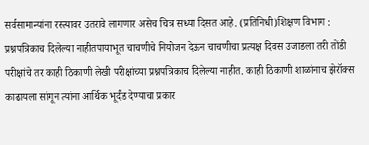सर्वसामान्यांना रस्त्यावर उतरावे लागणार असेच चित्र सध्या दिसत आहे. (प्रतिनिधी)शिक्षण विभाग : प्रश्नपत्रिकाच दिलेल्या नाहीतपायाभूत चाचणीचे नियोजन देऊन चाचणीचा प्रत्यक्ष दिवस उजाडला तरी तोंडी परीक्षांचे तर काही ठिकाणी लेखी परीक्षांच्या प्रश्नपत्रिकाच दिलेल्या नाहीत. काही ठिकाणी शाळांनाच झेरॉक्स काढायला सांगून त्यांना आर्थिक भूर्दंड देण्याचा प्रकार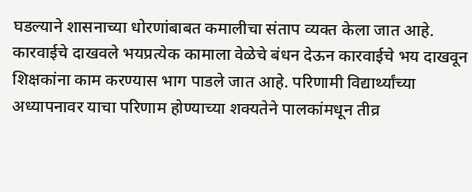घडल्याने शासनाच्या धोरणांबाबत कमालीचा संताप व्यक्त केला जात आहे. कारवाईचे दाखवले भयप्रत्येक कामाला वेळेचे बंधन देऊन कारवाईचे भय दाखवून शिक्षकांना काम करण्यास भाग पाडले जात आहे. परिणामी विद्यार्थ्यांच्या अध्यापनावर याचा परिणाम होण्याच्या शक्यतेने पालकांमधून तीव्र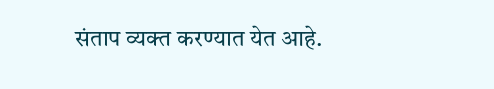संताप व्यक्त करण्यात येत आहे.